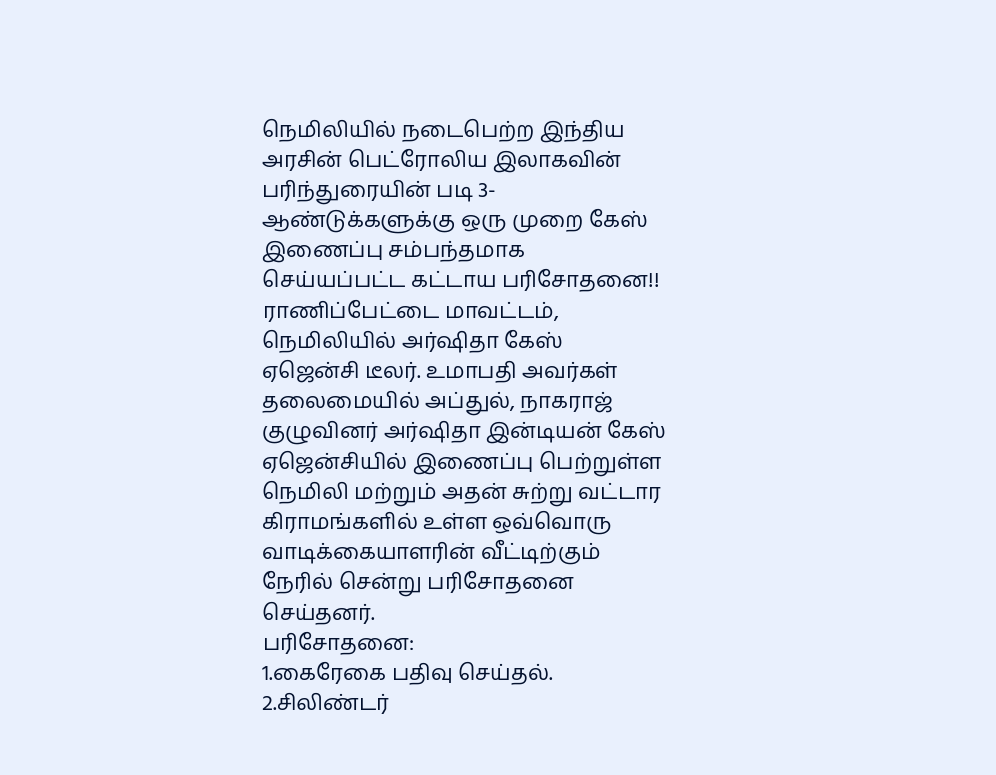நெமிலியில் நடைபெற்ற இந்திய அரசின் பெட்ரோலிய இலாகவின் பரிந்துரையின் படி 3- ஆண்டுக்களுக்கு ஒரு முறை கேஸ் இணைப்பு சம்பந்தமாக செய்யப்பட்ட கட்டாய பரிசோதனை!!
ராணிப்பேட்டை மாவட்டம், நெமிலியில் அர்ஷிதா கேஸ் ஏஜென்சி டீலர். உமாபதி அவர்கள் தலைமையில் அப்துல், நாகராஜ் குழுவினர் அர்ஷிதா இன்டியன் கேஸ் ஏஜென்சியில் இணைப்பு பெற்றுள்ள நெமிலி மற்றும் அதன் சுற்று வட்டார கிராமங்களில் உள்ள ஒவ்வொரு வாடிக்கையாளரின் வீட்டிற்கும் நேரில் சென்று பரிசோதனை செய்தனர்.
பரிசோதனை:
1.கைரேகை பதிவு செய்தல்.
2.சிலிண்டர்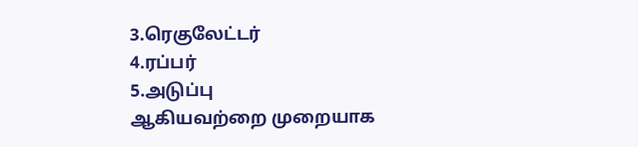3.ரெகுலேட்டர்
4.ரப்பர்
5.அடுப்பு
ஆகியவற்றை முறையாக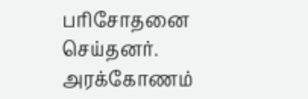பரிசோதனை செய்தனர்.
அரக்கோணம்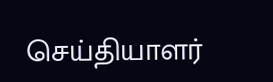செய்தியாளர்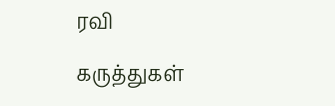ரவி

கருத்துகள்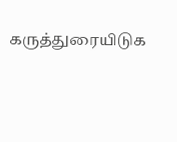கருத்துரையிடுக